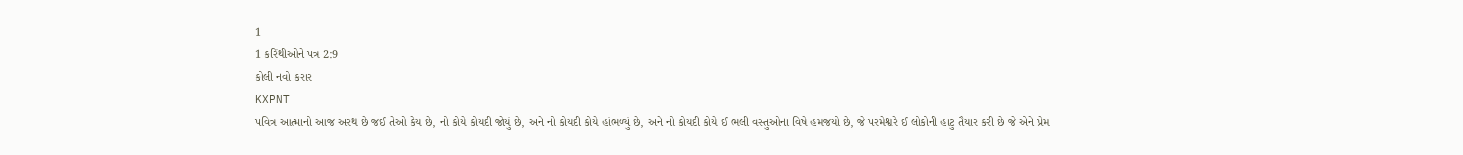1
1 કરિંથીઓને પત્ર 2:9
કોલી નવો કરાર
KXPNT
પવિત્ર આત્માનો આજ અરથ છે જઈ તેઓ કેય છે, નો કોયે કોયદી જોયું છે, અને નો કોયદી કોયે હાંભળ્યું છે, અને નો કોયદી કોયે ઈ ભલી વસ્તુઓના વિષે હમજયો છે, જે પરમેશ્વરે ઈ લોકોની હાટુ તૈયાર કરી છે જે એને પ્રેમ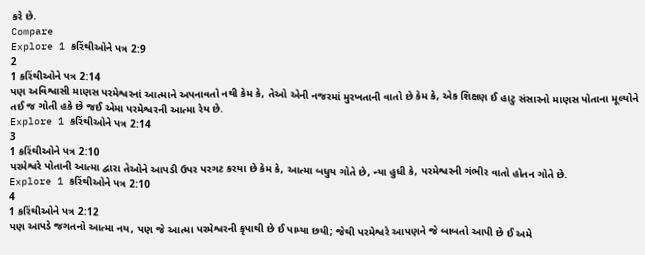કરે છે.
Compare
Explore 1 કરિંથીઓને પત્ર 2:9
2
1 કરિંથીઓને પત્ર 2:14
પણ અવિશ્વાસી માણસ પરમેશ્વરનાં આત્માને અપનાવતો નથી કેમ કે, તેઓ એની નજરમાં મુરખતાની વાતો છે કેમ કે, એક શિક્ષણ ઈ હાટુ સંસારનો માણસ પોતાના મૂલ્યોને તઈ જ ગોતી હકે છે જઈ એમા પરમેશ્વરની આત્મા રેય છે.
Explore 1 કરિંથીઓને પત્ર 2:14
3
1 કરિંથીઓને પત્ર 2:10
પરમેશ્વરે પોતાની આત્મા દ્વારા તેઓને આપડી ઉપર પરગટ કરયા છે કેમ કે, આત્મા બધુય ગોતે છે, ન્યા હુધી કે, પરમેશ્વરની ગંભીર વાતો હોતન ગોતે છે.
Explore 1 કરિંથીઓને પત્ર 2:10
4
1 કરિંથીઓને પત્ર 2:12
પણ આપડે જગતનો આત્મા નય, પણ જે આત્મા પરમેશ્વરની કૃપાથી છે ઈ પામ્યા છયી; જેથી પરમેશ્વરે આપણને જે બાબતો આપી છે ઈ અમે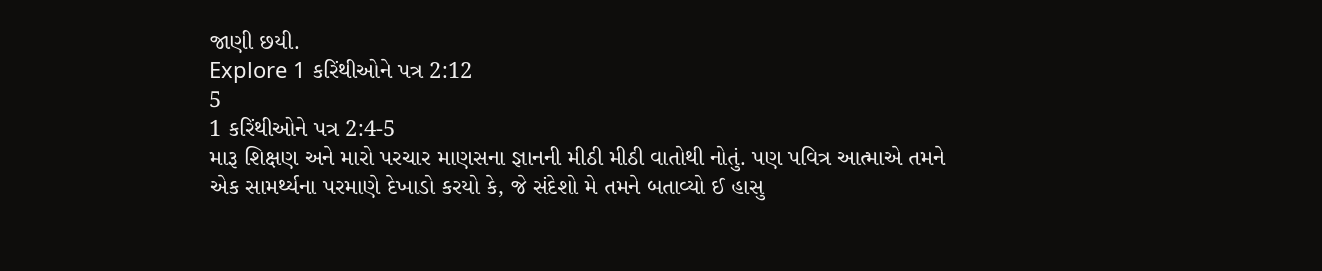જાણી છયી.
Explore 1 કરિંથીઓને પત્ર 2:12
5
1 કરિંથીઓને પત્ર 2:4-5
મારૂ શિક્ષણ અને મારો પરચાર માણસના જ્ઞાનની મીઠી મીઠી વાતોથી નોતું. પણ પવિત્ર આત્માએ તમને એક સામર્થ્યના પરમાણે દેખાડો કરયો કે, જે સંદેશો મે તમને બતાવ્યો ઈ હાસુ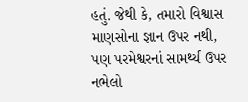હતું. જેથી કે, તમારો વિશ્વાસ માણસોના જ્ઞાન ઉપર નથી, પણ પરમેશ્વરનાં સામર્થ્ય ઉપર નભેલો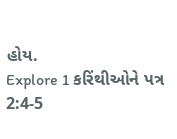હોય.
Explore 1 કરિંથીઓને પત્ર 2:4-5